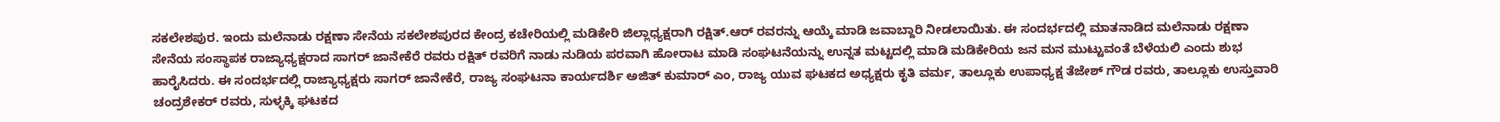ಸಕಲೇಶಪುರ. ಇಂದು ಮಲೆನಾಡು ರಕ್ಷಣಾ ಸೇನೆಯ ಸಕಲೇಶಪುರದ ಕೇಂದ್ರ ಕಚೇರಿಯಲ್ಲಿ ಮಡಿಕೇರಿ ಜಿಲ್ಲಾಧ್ಯಕ್ಷರಾಗಿ ರಕ್ಷಿತ್.ಆರ್ ರವರನ್ನು ಆಯ್ಕೆ ಮಾಡಿ ಜವಾಬ್ದಾರಿ ನೀಡಲಾಯಿತು. ಈ ಸಂದರ್ಭದಲ್ಲಿ ಮಾತನಾಡಿದ ಮಲೆನಾಡು ರಕ್ಷಣಾ ಸೇನೆಯ ಸಂಸ್ಥಾಪಕ ರಾಜ್ಯಾಧ್ಯಕ್ಷರಾದ ಸಾಗರ್ ಜಾನೇಕೆರೆ ರವರು ರಕ್ಷಿತ್ ರವರಿಗೆ ನಾಡು ನುಡಿಯ ಪರವಾಗಿ ಹೋರಾಟ ಮಾಡಿ ಸಂಘಟನೆಯನ್ನು ಉನ್ನತ ಮಟ್ಟದಲ್ಲಿ ಮಾಡಿ ಮಡಿಕೇರಿಯ ಜನ ಮನ ಮುಟ್ಟುವಂತೆ ಬೆಳೆಯಲಿ ಎಂದು ಶುಭ ಹಾರೈಸಿದರು. ಈ ಸಂದರ್ಭದಲ್ಲಿ ರಾಜ್ಯಾಧ್ಯಕ್ಷರು ಸಾಗರ್ ಜಾನೇಕೆರೆ, ರಾಜ್ಯ ಸಂಘಟನಾ ಕಾರ್ಯದರ್ಶಿ ಅಜಿತ್ ಕುಮಾರ್ ಎಂ, ರಾಜ್ಯ ಯುವ ಘಟಕದ ಅಧ್ಯಕ್ಷರು ಕೃತಿ ವರ್ಮ, ತಾಲ್ಲೂಕು ಉಪಾಧ್ಯಕ್ಷ ತೆಜೇಶ್ ಗೌಡ ರವರು, ತಾಲ್ಲೂಕು ಉಸ್ತುವಾರಿ ಚಂದ್ರಶೇಕರ್ ರವರು, ಸುಳ್ಳಕ್ಕಿ ಘಟಕದ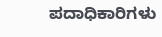ಪದಾಧಿಕಾರಿಗಳು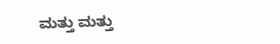ಮತ್ತು ಮತ್ತು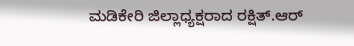ಮಡಿಕೇರಿ ಜಿಲ್ಲಾಧ್ಯಕ್ಷರಾದ ರಕ್ಷಿತ್.ಆರ್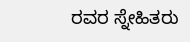ರವರ ಸ್ನೇಹಿತರು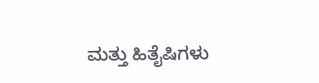ಮತ್ತು ಹಿತೈಷಿಗಳು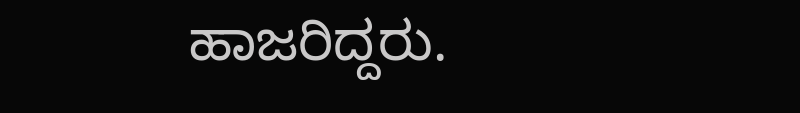ಹಾಜರಿದ್ದರು.